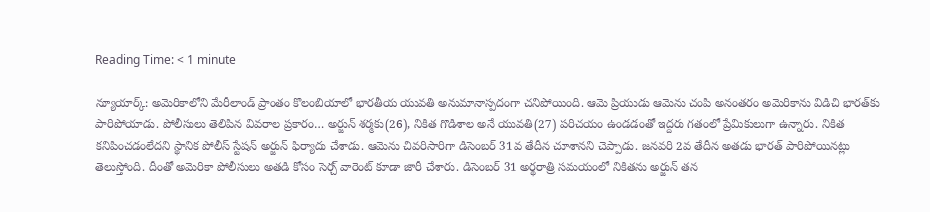Reading Time: < 1 minute

న్యూయార్క్: అమెరికాలోని మేరీలాండ్ ప్రాంతం కొలంబియాలో భారతీయ యువతి అనుమానాస్పదంగా చనిపోయింది. ఆమె ప్రియుడు ఆమెను చంపి అనంతరం అమెరికాను విడిచి భారత్‌కు పారిపోయాడు. పోలీసులు తెలిపిన వివరాల ప్రకారం… అర్జున్ శర్మకు(26), నికిత గొడిశాల అనే యువతి(27) పరిచయం ఉండడంతో ఇద్దరు గతంలో ప్రేమికులుగా ఉన్నారు. నికిత కనిపించడంలేదని స్థానిక పోలీస్ స్టేషన్ అర్జున్ ఫిర్యాదు చేశాడు. ఆమెను చివరిసారిగా డిసెంబర్ 31వ తేదీన చూశానని చెప్పాడు. జనవరి 2వ తేదీన అతడు భారత్ పారిపోయినట్లు తెలుస్తోంది. దీంతో అమెరికా పోలీసులు అతడి కోసం సెర్చ్ వారెంట్ కూడా జారీ చేశారు. డిసెంబర్ 31 అర్థరాత్రి సమయంలో నికితను అర్జున్ తన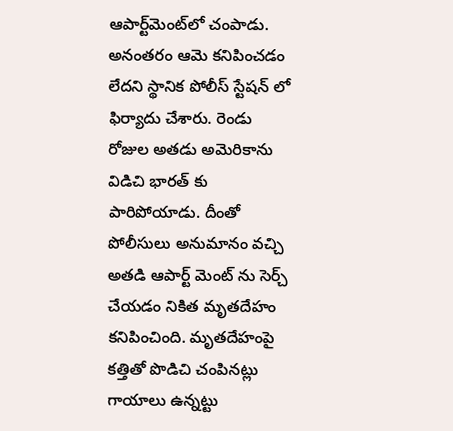ఆపార్ట్‌మెంట్‌లో చంపాడు. అనంతరం ఆమె కనిపించడం లేదని స్థానిక పోలీస్ స్టేషన్ లో ఫిర్యాదు చేశారు. రెండు రోజుల అతడు అమెరికాను విడిచి భారత్ కు పారిపోయాడు. దీంతో పోలీసులు అనుమానం వచ్చి అతడి ఆపార్ట్ మెంట్ ను సెర్చ్ చేయడం నికిత మృతదేహం కనిపించింది. మృతదేహంపై కత్తితో పొడిచి చంపినట్లు గాయాలు ఉన్నట్టు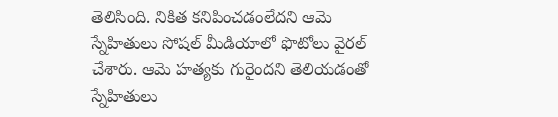తెలిసింది. నికిత కనిపించడంలేదని ఆమె స్నేహితులు సోషల్ మీడియాలో ఫొటోలు వైరల్ చేశారు. ఆమె హత్యకు గురైందని తెలియడంతో స్నేహితులు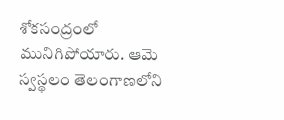శోకసంద్రంలో మునిగిపోయారు. ఆమె స్వస్థలం తెలంగాణలోని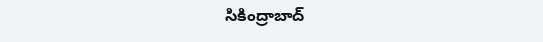సికింద్రాబాద్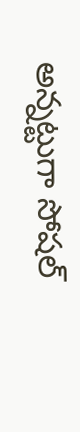అన్నట్టుగా సోషల్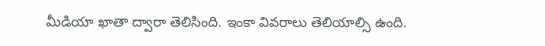మీడియా ఖాతా ద్వారా తెలిసింది. ఇంకా వివరాలు తెలియాల్సి ఉంది.